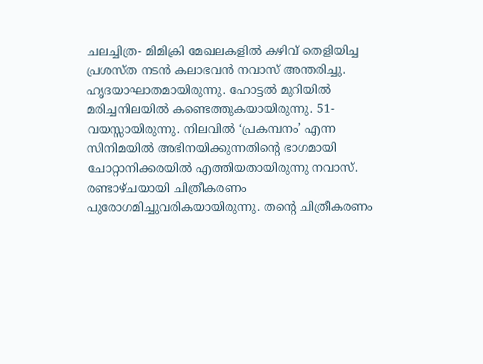ചലച്ചിത്ര- മിമിക്രി മേഖലകളിൽ കഴിവ് തെളിയിച്ച പ്രശസ്ത നടൻ കലാഭവൻ നവാസ് അന്തരിച്ചു. ഹൃദയാഘാതമായിരുന്നു. ഹോട്ടൽ മുറിയിൽ മരിച്ചനിലയിൽ കണ്ടെത്തുകയായിരുന്നു. 51- വയസ്സായിരുന്നു. നിലവിൽ ‘പ്രകമ്പനം’ എന്ന സിനിമയിൽ അഭിനയിക്കുന്നതിന്റെ ഭാഗമായി ചോറ്റാനിക്കരയിൽ എത്തിയതായിരുന്നു നവാസ്. രണ്ടാഴ്ചയായി ചിത്രീകരണം പുരോഗമിച്ചുവരികയായിരുന്നു. തന്റെ ചിത്രീകരണം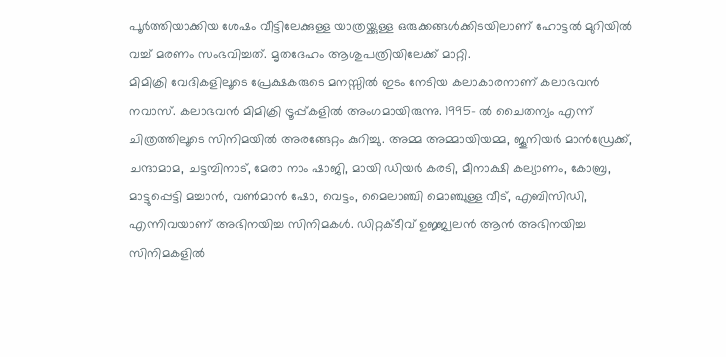പൂർത്തിയാക്കിയ ശേഷം വീട്ടിലേക്കുള്ള യാത്രയ്ക്കുള്ള ഒരുക്കങ്ങൾക്കിടയിലാണ് ഹോട്ടൽ മുറിയിൽ വച്ച് മരണം സംഭവിച്ചത്. മൃതദേഹം ആശുപത്രിയിലേക്ക് മാറ്റി.
മിമിക്രി വേദികളിലൂടെ പ്രേക്ഷകരുടെ മനസ്സിൽ ഇടം നേടിയ കലാകാരനാണ് കലാഭവൻ നവാസ്. കലാഭവൻ മിമിക്രി ട്രൂപ്പ്കളിൽ അംഗമായിരുന്നു. 1995- ൽ ചൈതന്യം എന്ന് ചിത്രത്തിലൂടെ സിനിമയിൽ അരങ്ങേറ്റം കുറിച്ചു. അമ്മ അമ്മായിയമ്മ, ജൂനിയർ മാൻഡ്രേക്ക്, ചന്ദാമാമ, ചട്ടമ്പിനാട്, മേരാ നാം ഷാജി, മായി ഡിയർ കരടി, മീനാക്ഷി കല്യാണം, കോബ്ര, മാട്ടുപ്പെട്ടി മച്ചാൻ, വൺമാൻ ഷോ, വെട്ടം, മൈലാഞ്ചി മൊഞ്ചുള്ള വീട്, എബിസിഡി, എന്നിവയാണ് അഭിനയിച്ച സിനിമകൾ. ഡിറ്റക്ടീവ് ഉജ്ജ്വലൻ ആൻ അഭിനയിച്ച സിനിമകളിൽ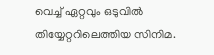വെച്ച് ഏറ്റവും ഒടുവിൽ തിയ്യേറ്ററിലെത്തിയ സിനിമ.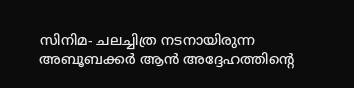സിനിമ- ചലച്ചിത്ര നടനായിരുന്ന അബൂബക്കർ ആൻ അദ്ദേഹത്തിന്റെ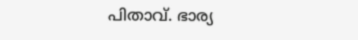പിതാവ്. ഭാര്യ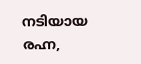നടിയായ രഹ്ന,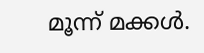മൂന്ന് മക്കൾ.